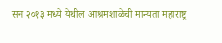सन २०१३ मध्ये येथील आश्रमशाळेची मान्यता महाराष्ट्र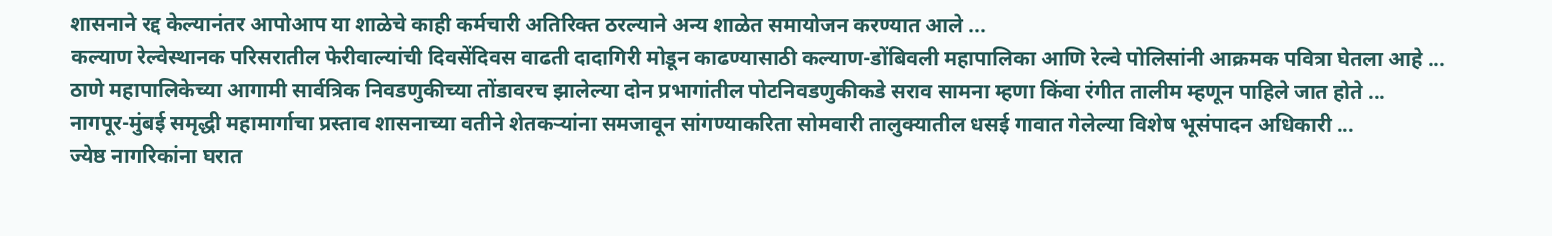शासनाने रद्द केल्यानंतर आपोआप या शाळेचे काही कर्मचारी अतिरिक्त ठरल्याने अन्य शाळेत समायोजन करण्यात आले ...
कल्याण रेल्वेस्थानक परिसरातील फेरीवाल्यांची दिवसेंदिवस वाढती दादागिरी मोडून काढण्यासाठी कल्याण-डोंबिवली महापालिका आणि रेल्वे पोलिसांनी आक्रमक पवित्रा घेतला आहे ...
ठाणे महापालिकेच्या आगामी सार्वत्रिक निवडणुकीच्या तोंडावरच झालेल्या दोन प्रभागांतील पोटनिवडणुकीकडे सराव सामना म्हणा किंवा रंगीत तालीम म्हणून पाहिले जात होते ...
नागपूर-मुंबई समृद्धी महामार्गाचा प्रस्ताव शासनाच्या वतीने शेतकऱ्यांना समजावून सांगण्याकरिता सोमवारी तालुक्यातील धसई गावात गेलेल्या विशेष भूसंपादन अधिकारी ...
ज्येष्ठ नागरिकांना घरात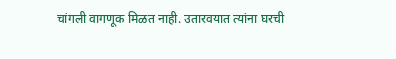चांगली वागणूक मिळत नाही. उतारवयात त्यांना घरची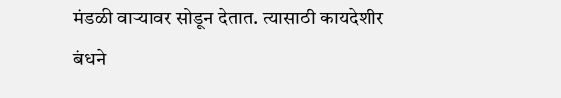मंडळी वाऱ्यावर सोडून देतात. त्यासाठी कायदेशीर बंधने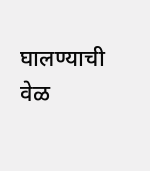घालण्याची वेळ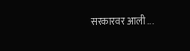सरकारवर आली ...